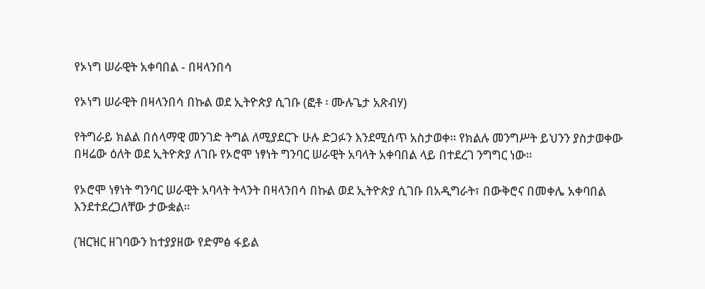የኦነግ ሠራዊት አቀባበል - በዛላንበሳ

የኦነግ ሠራዊት በዛላንበሳ በኩል ወደ ኢትዮጵያ ሲገቡ (ፎቶ ፡ ሙሉጌታ አጽብሃ)

የትግራይ ክልል በሰላማዊ መንገድ ትግል ለሚያደርጉ ሁሉ ድጋፉን እንደሚሰጥ አስታወቀ። የክልሉ መንግሥት ይህንን ያስታወቀው በዛሬው ዕለት ወደ ኢትዮጵያ ለገቡ የኦሮሞ ነፃነት ግንባር ሠራዊት አባላት አቀባበል ላይ በተደረገ ንግግር ነው።

የኦሮሞ ነፃነት ግንባር ሠራዊት አባላት ትላንት በዛላንበሳ በኩል ወደ ኢትዮጵያ ሲገቡ በአዲግራት፣ በውቅሮና በመቀሌ አቀባበል እንደተደረጋለቸው ታውቋል።

(ዝርዝር ዘገባውን ከተያያዘው የድምፅ ፋይል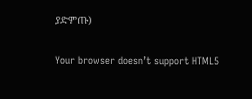ያድምጡ)

Your browser doesn’t support HTML5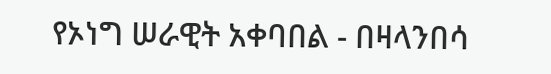የኦነግ ሠራዊት አቀባበል - በዛላንበሳ